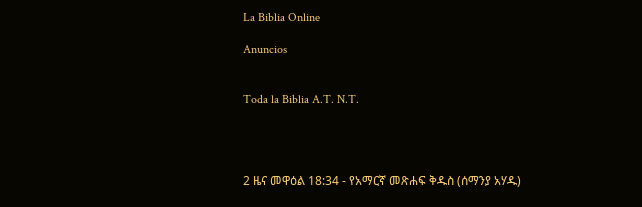La Biblia Online

Anuncios


Toda la Biblia A.T. N.T.




2 ዜና መዋዕል 18:34 - የአማርኛ መጽሐፍ ቅዱስ (ሰማንያ አሃዱ)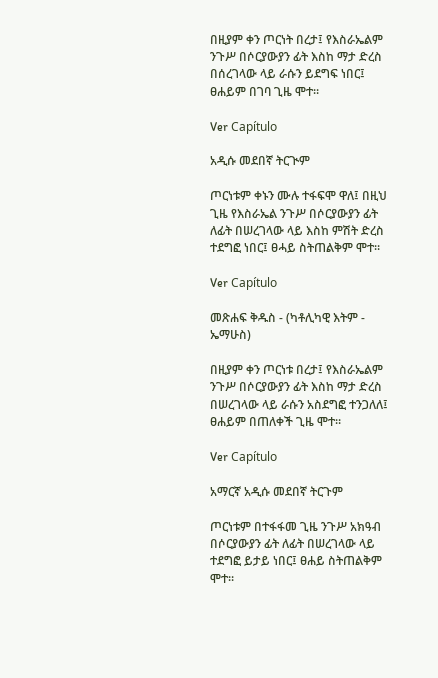በዚያም ቀን ጦርነት በረታ፤ የእስራኤልም ንጉሥ በሶርያውያን ፊት እስከ ማታ ድረስ በሰረገላው ላይ ራሱን ይደግፍ ነበር፤ ፀሐይም በገባ ጊዜ ሞተ።

Ver Capítulo

አዲሱ መደበኛ ትርጒም

ጦርነቱም ቀኑን ሙሉ ተፋፍሞ ዋለ፤ በዚህ ጊዜ የእስራኤል ንጉሥ በሶርያውያን ፊት ለፊት በሠረገላው ላይ እስከ ምሽት ድረስ ተደግፎ ነበር፤ ፀሓይ ስትጠልቅም ሞተ።

Ver Capítulo

መጽሐፍ ቅዱስ - (ካቶሊካዊ እትም - ኤማሁስ)

በዚያም ቀን ጦርነቱ በረታ፤ የእስራኤልም ንጉሥ በሶርያውያን ፊት እስከ ማታ ድረስ በሠረገላው ላይ ራሱን አስደግፎ ተንጋለለ፤ ፀሐይም በጠለቀች ጊዜ ሞተ።

Ver Capítulo

አማርኛ አዲሱ መደበኛ ትርጉም

ጦርነቱም በተፋፋመ ጊዜ ንጉሥ አክዓብ በሶርያውያን ፊት ለፊት በሠረገላው ላይ ተደግፎ ይታይ ነበር፤ ፀሐይ ስትጠልቅም ሞተ።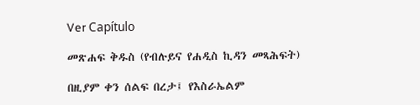Ver Capítulo

መጽሐፍ ቅዱስ (የብሉይና የሐዲስ ኪዳን መጻሕፍት)

በዚያም ቀን ሰልፍ በረታ፤ የእስራኤልም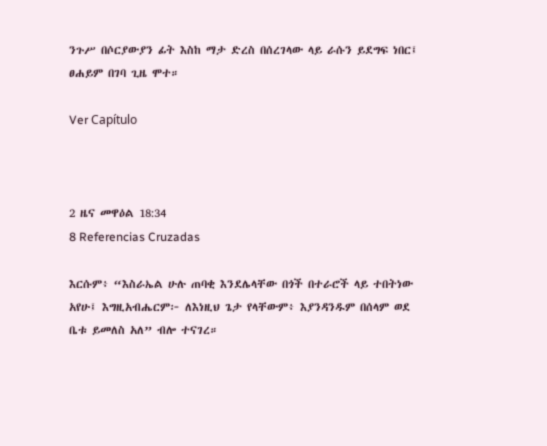ንጉሥ በሶርያውያን ፊት እስከ ማታ ድረስ በሰረገላው ላይ ራሱን ይደግፍ ነበር፤ ፀሐይም በገባ ጊዜ ሞተ።

Ver Capítulo



2 ዜና መዋዕል 18:34
8 Referencias Cruzadas

እርሱም፥ “እስራኤል ሁሉ ጠባቂ እንደሌላቸው በጎች በተራሮች ላይ ተበትነው አየሁ፤ እግዚአብሔርም፦ ለእነዚህ ጌታ የላቸውም፥ እያንዳንዱም በሰላም ወደ ቤቱ ይመለስ አለ” ብሎ ተናገረ።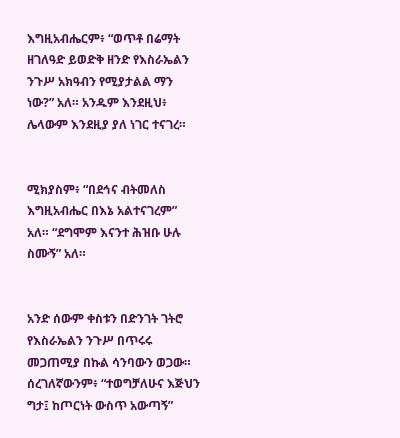እግዚአብሔርም፥ “ወጥቶ በሬማት ዘገለዓድ ይወድቅ ዘንድ የእስራኤልን ንጉሥ አክዓብን የሚያታልል ማን ነው?” አለ። አንዱም እንደዚህ፥ ሌላውም እንደዚያ ያለ ነገር ተናገረ።


ሚክያስም፥ “በደኅና ብትመለስ እግዚአብሔር በእኔ አልተናገረም” አለ። “ደግሞም እናንተ ሕዝቡ ሁሉ ስሙኝ” አለ።


አንድ ሰውም ቀስቱን በድንገት ገትሮ የእስራኤልን ንጉሥ በጥሩሩ መጋጠሚያ በኩል ሳንባውን ወጋው። ሰረገለኛውንም፥ “ተወግቻለሁና እጅህን ግታ፤ ከጦርነት ውስጥ አውጣኝ”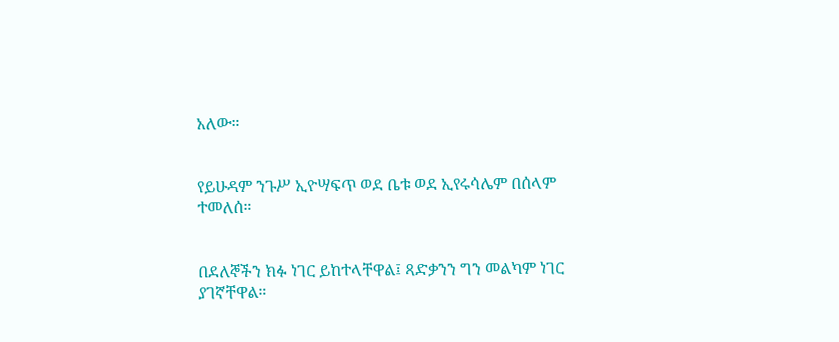አለው።


የይሁዳም ንጉሥ ኢዮሣፍጥ ወደ ቤቱ ወደ ኢየሩሳሌም በሰላም ተመለሰ።


በደለኞችን ክፉ ነገር ይከተላቸዋል፤ ጻድቃንን ግን መልካም ነገር ያገኛቸዋል።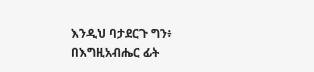እንዲህ ባታደርጉ ግን፥ በእግዚአብሔር ፊት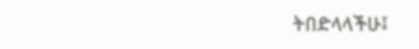ትበድላላችሁ፤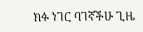ክፉ ነገር ባገኛችሁ ጊዜ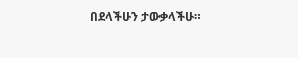በደላችሁን ታውቃላችሁ።